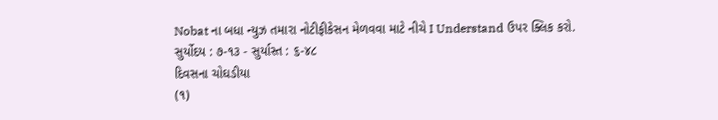Nobat ના બધા ન્યુઝ તમારા નોટીફીકેસન મેળવવા માટે નીચે I Understand ઉપર ક્લિક કરો.
સુર્યોદય : ૭-૧૩ - સુર્યાસ્ત : ૬-૪૮
દિવસના ચોઘડીયા
(૧)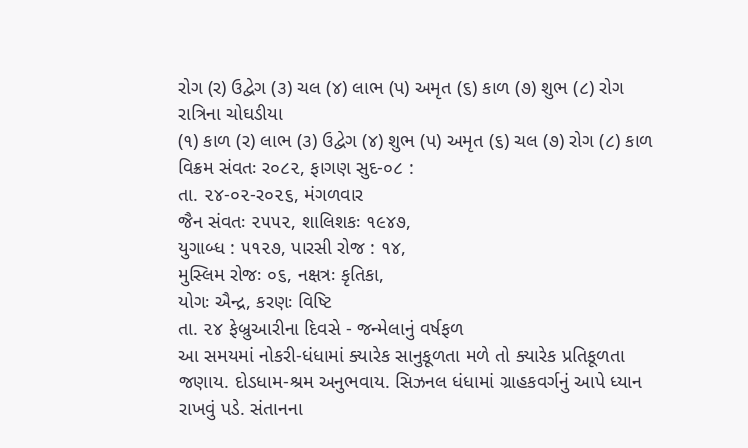રોગ (ર) ઉદ્વેગ (૩) ચલ (૪) લાભ (પ) અમૃત (૬) કાળ (૭) શુભ (૮) રોગ
રાત્રિના ચોઘડીયા
(૧) કાળ (ર) લાભ (૩) ઉદ્વેગ (૪) શુભ (પ) અમૃત (૬) ચલ (૭) રોગ (૮) કાળ
વિક્રમ સંવતઃ ર૦૮૨, ફાગણ સુદ-૦૮ :
તા. ૨૪-૦૨-ર૦૨૬, મંગળવાર
જૈન સંવતઃ ૨૫૫૨, શાલિશકઃ ૧૯૪૭,
યુગાબ્ધ : ૫૧૨૭, પારસી રોજ : ૧૪,
મુસ્લિમ રોજઃ ૦૬, નક્ષત્રઃ કૃતિકા,
યોગઃ ઐન્દ્ર, કરણઃ વિષ્ટિ
તા. ૨૪ ફેબ્રુઆરીના દિવસે - જન્મેલાનું વર્ષફળ
આ સમયમાં નોકરી-ધંધામાં ક્યારેક સાનુકૂળતા મળે તો ક્યારેક પ્રતિકૂળતા જણાય. દોડધામ-શ્રમ અનુભવાય. સિઝનલ ધંધામાં ગ્રાહકવર્ગનું આપે ધ્યાન રાખવું પડે. સંતાનના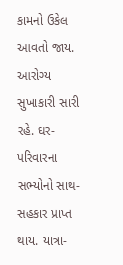કામનો ઉકેલ આવતો જાય. આરોગ્ય સુખાકારી સારી રહે. ઘર-પરિવારના સભ્યોનો સાથ-સહકાર પ્રાપ્ત થાય. યાત્રા-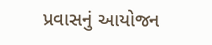પ્રવાસનું આયોજન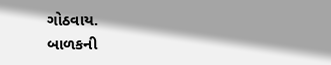ગોઠવાય.
બાળકની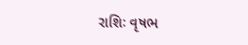રાશિઃ વૃષભ